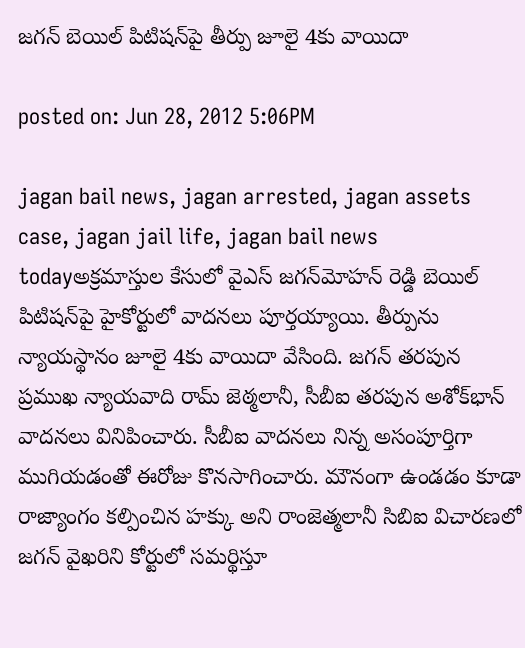జగన్ బెయిల్‌ పిటిషన్‌పై తీర్పు జూలై 4కు వాయిదా

posted on: Jun 28, 2012 5:06PM

jagan bail news, jagan arrested, jagan assets case, jagan jail life, jagan bail news todayఅక్రమాస్తుల కేసులో వైఎస్ జగన్‌మోహన్‌ రెడ్డి బెయిల్‌ పిటిషన్‌పై హైకోర్టులో వాదనలు పూర్తయ్యాయి. తీర్పును న్యాయస్థానం జూలై 4కు వాయిదా వేసింది. జగన్‌ తరపున ప్రముఖ న్యాయవాది రామ్‌ జెఠ్మలానీ, సీబీఐ తరపున అశోక్‌భాన్‌ వాదనలు వినిపించారు. సీబీఐ వాదనలు నిన్న అసంపూర్తిగా ముగియడంతో ఈరోజు కొనసాగించారు. మౌనంగా ఉండడం కూడా రాజ్యాంగం కల్పించిన హక్కు అని రాంజెత్మలానీ సిబిఐ విచారణలో జగన్ వైఖరిని కోర్టులో సమర్థిస్తూ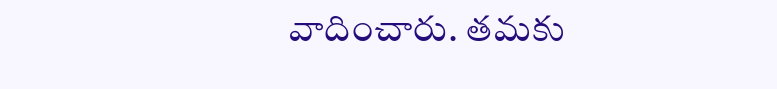వాదించారు. తమకు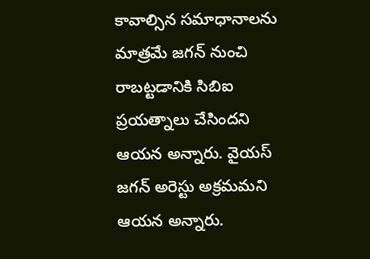కావాల్సిన సమాధానాలను మాత్రమే జగన్ నుంచి రాబట్టడానికి సిబిఐ ప్రయత్నాలు చేసిందని ఆయన అన్నారు. వైయస్ జగన్ అరెస్టు అక్రమమని ఆయన అన్నారు.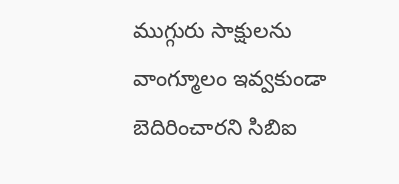ముగ్గురు సాక్షులను వాంగ్మూలం ఇవ్వకుండా బెదిరించారని సిబిఐ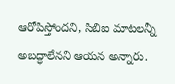ఆరోపిస్తోందని, సిబిఐ మాటలన్నీ అబద్ధాలేనని ఆయన అన్నారు.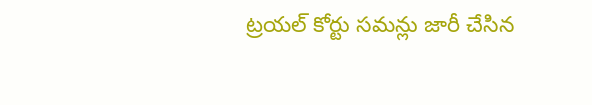ట్రయల్ కోర్టు సమన్లు జారీ చేసిన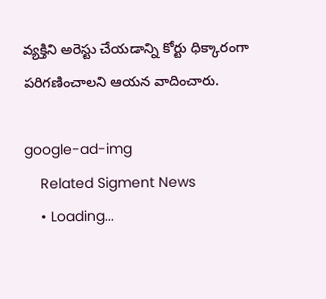వ్యక్తిని అరెస్టు చేయడాన్ని కోర్టు ధిక్కారంగా పరిగణించాలని ఆయన వాదించారు.

google-ad-img
    Related Sigment News
    • Loading...